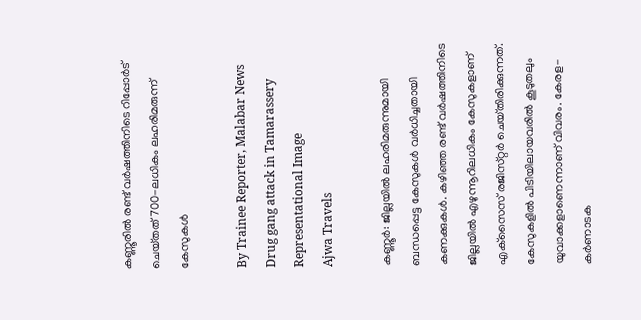കണ്ണൂരിൽ രണ്ട് വർഷത്തിനിടെ റിപ്പോർട് ചെയ്‌തത്‌ 700-ലധികം ലഹരിമരുന്ന് കേസുകൾ

By Trainee Reporter, Malabar News
Drug gang attack in Tamarassery
Representational Image
Ajwa Travels

കണ്ണൂർ: ജില്ലയിൽ ലഹരിമരുന്നുമായി ബന്ധപ്പെട്ട കേസുകൾ വർധിച്ചതായി കണക്കുകൾ. കഴിഞ്ഞ രണ്ട് വർഷത്തിനിടെ ജില്ലയിൽ എഴുന്നൂറിലധികം കേസുകളാണ് എക്‌സൈസ് രജിസ്‌റ്റർ ചെയ്‌തിരിക്കുന്നത്‌. കേസുകളിൽ പിടിയിലായവരിൽ കൂടുതലും യുവാക്കളാണെന്നാണ് വിവരം. കേരള-കർണാടക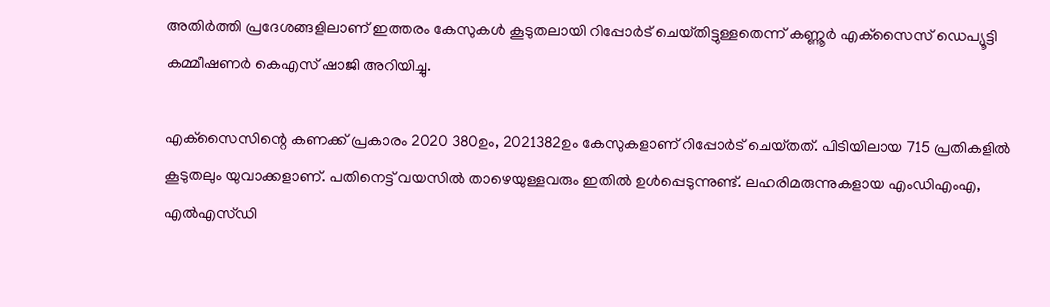അതിർത്തി പ്രദേശങ്ങളിലാണ് ഇത്തരം കേസുകൾ കൂടുതലായി റിപ്പോർട് ചെയ്‌തിട്ടുള്ളതെന്ന് കണ്ണൂർ എക്‌സൈസ് ഡെപ്യൂട്ടി കമ്മീഷണർ കെഎസ് ഷാജി അറിയിച്ചു.

എക്‌സൈസിന്റെ കണക്ക് പ്രകാരം 2020 380ഉം, 2021382ഉം കേസുകളാണ് റിപ്പോർട് ചെയ്‌തത്‌. പിടിയിലായ 715 പ്രതികളിൽ കൂടുതലും യുവാക്കളാണ്. പതിനെട്ട് വയസിൽ താഴെയുള്ളവരും ഇതിൽ ഉൾപ്പെടുന്നുണ്ട്. ലഹരിമരുന്നുകളായ എംഡിഎംഎ, എൽഎസ്‌ഡി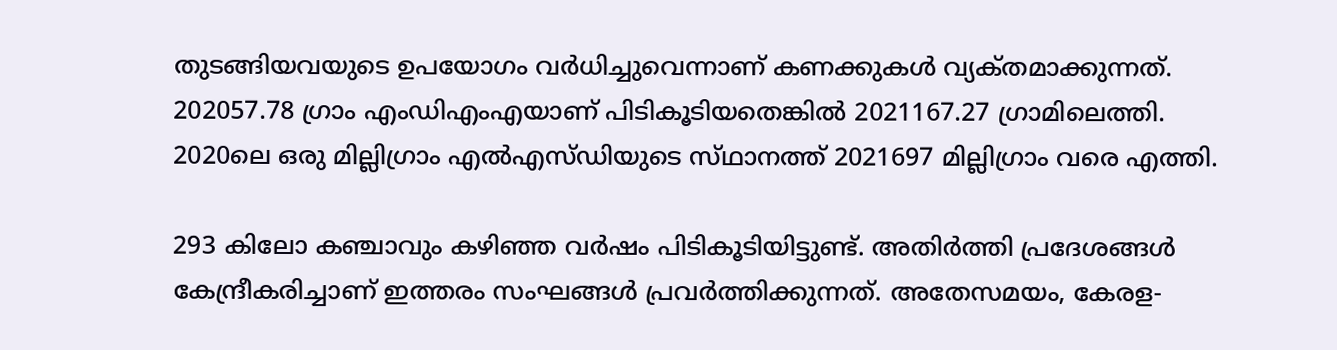തുടങ്ങിയവയുടെ ഉപയോഗം വർധിച്ചുവെന്നാണ് കണക്കുകൾ വ്യക്‌തമാക്കുന്നത്. 202057.78 ഗ്രാം എംഡിഎംഎയാണ് പിടികൂടിയതെങ്കിൽ 2021167.27 ഗ്രാമിലെത്തി. 2020ലെ ഒരു മില്ലിഗ്രാം എൽഎസ്‌ഡിയുടെ സ്‌ഥാനത്ത്‌ 2021697 മില്ലിഗ്രാം വരെ എത്തി.

293 കിലോ കഞ്ചാവും കഴിഞ്ഞ വർഷം പിടികൂടിയിട്ടുണ്ട്. അതിർത്തി പ്രദേശങ്ങൾ കേന്ദ്രീകരിച്ചാണ് ഇത്തരം സംഘങ്ങൾ പ്രവർത്തിക്കുന്നത്. അതേസമയം, കേരള-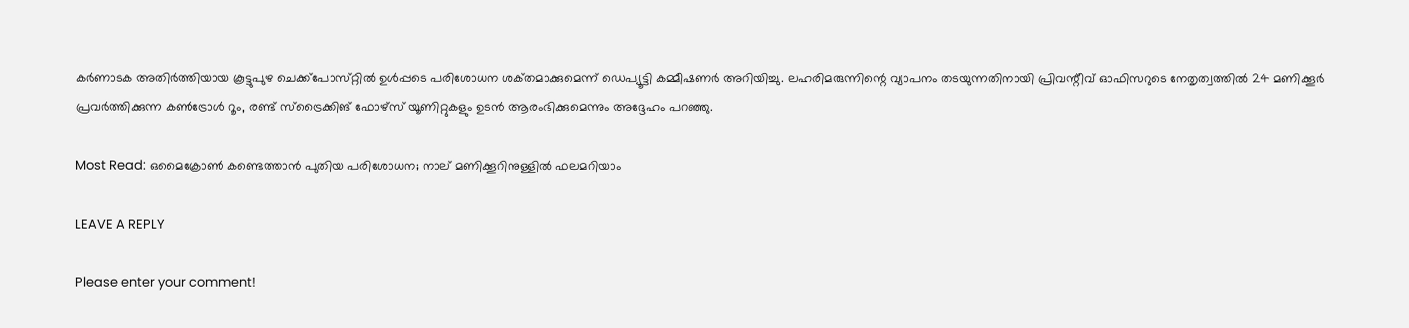കർണാടക അതിർത്തിയായ കൂട്ടുപുഴ ചെക്ക്‌പോസ്‌റ്റിൽ ഉൾപ്പടെ പരിശോധന ശക്‌തമാക്കുമെന്ന് ഡെപ്യൂട്ടി കമ്മീഷണർ അറിയിച്ചു. ലഹരിമരുന്നിന്റെ വ്യാപനം തടയുന്നതിനായി പ്രിവന്റീവ് ഓഫിസറുടെ നേതൃത്വത്തിൽ 24 മണിക്കൂർ പ്രവർത്തിക്കുന്ന കൺട്രോൾ റൂം, രണ്ട് സ്‌ട്രൈക്കിങ് ഫോഴ്‌സ് യൂണിറ്റുകളും ഉടൻ ആരംഭിക്കുമെന്നും അദ്ദേഹം പറഞ്ഞു.

Most Read: ഒമൈക്രോൺ കണ്ടെത്താൻ പുതിയ പരിശോധന; നാല് മണിക്കൂറിനുള്ളിൽ ഫലമറിയാം

LEAVE A REPLY

Please enter your comment!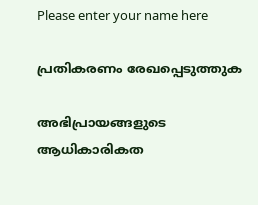Please enter your name here

പ്രതികരണം രേഖപ്പെടുത്തുക

അഭിപ്രായങ്ങളുടെ ആധികാരികത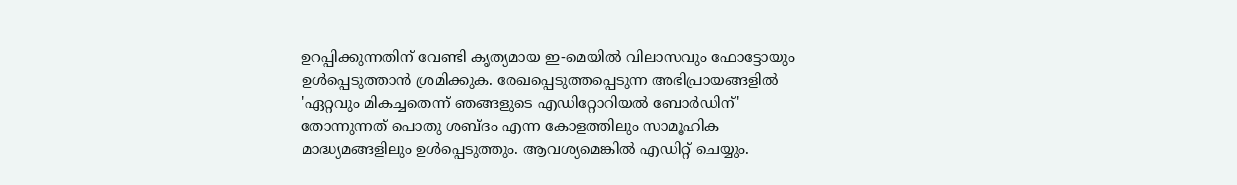ഉറപ്പിക്കുന്നതിന് വേണ്ടി കൃത്യമായ ഇ-മെയിൽ വിലാസവും ഫോട്ടോയും ഉൾപ്പെടുത്താൻ ശ്രമിക്കുക. രേഖപ്പെടുത്തപ്പെടുന്ന അഭിപ്രായങ്ങളിൽ 'ഏറ്റവും മികച്ചതെന്ന് ഞങ്ങളുടെ എഡിറ്റോറിയൽ ബോർഡിന്' തോന്നുന്നത് പൊതു ശബ്‌ദം എന്ന കോളത്തിലും സാമൂഹിക മാദ്ധ്യമങ്ങളിലും ഉൾപ്പെടുത്തും. ആവശ്യമെങ്കിൽ എഡിറ്റ് ചെയ്യും.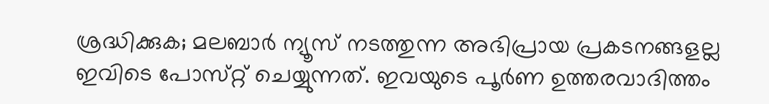ശ്രദ്ധിക്കുക; മലബാർ ന്യൂസ് നടത്തുന്ന അഭിപ്രായ പ്രകടനങ്ങളല്ല ഇവിടെ പോസ്‌റ്റ് ചെയ്യുന്നത്. ഇവയുടെ പൂർണ ഉത്തരവാദിത്തം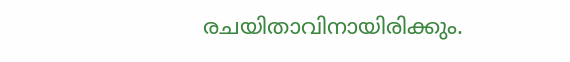രചയിതാവിനായിരിക്കും.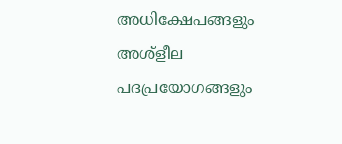അധിക്ഷേപങ്ങളും അശ്‌ളീല പദപ്രയോഗങ്ങളും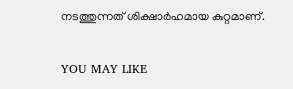നടത്തുന്നത് ശിക്ഷാർഹമായ കുറ്റമാണ്.

YOU MAY LIKE